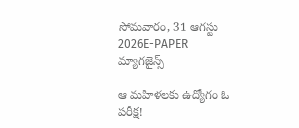సోమవారం, 31 ఆగస్టు 2026E-PAPER
మ్యాగజైన్స్

ఆ మహిళలకు ఉద్యోగం ఓ పరీక్ష!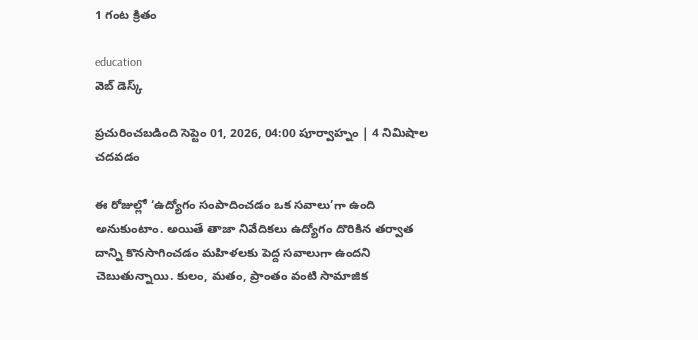1 గంట క్రితం

education
వెబ్ డెస్క్

ప్రచురించబడింది సెప్టెం 01, 2026, 04:00 పూర్వాహ్నం | 4 నిమిషాల చదవడం

ఈ రోజుల్లో ‘ఉద్యోగం సంపాదించడం ఒక సవాలు’గా ఉంది అనుకుంటాం. అయితే తాజా నివేదికలు ఉద్యోగం దొరికిన తర్వాత దాన్ని కొనసాగించడం మహిళలకు పెద్ద సవాలుగా ఉందని చెబుతున్నాయి. కులం, మతం, ప్రాంతం వంటి సామాజిక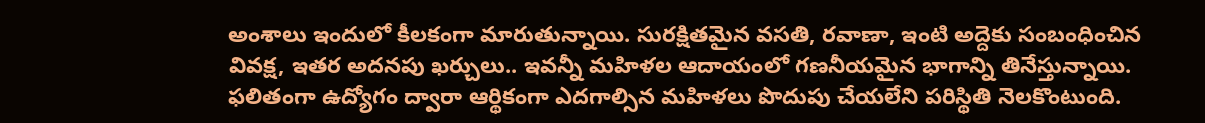అంశాలు ఇందులో కీలకంగా మారుతున్నాయి. సురక్షితమైన వసతి, రవాణా, ఇంటి అద్దెకు సంబంధించిన వివక్ష, ఇతర అదనపు ఖర్చులు.. ఇవన్నీ మహిళల ఆదాయంలో గణనీయమైన భాగాన్ని తినేస్తున్నాయి. ఫలితంగా ఉద్యోగం ద్వారా ఆర్థికంగా ఎదగాల్సిన మహిళలు పొదుపు చేయలేని పరిస్థితి నెలకొంటుంది.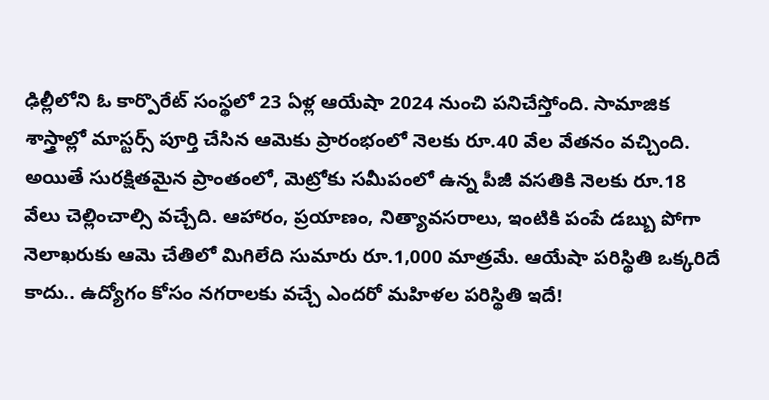ఢిల్లీలోని ఓ కార్పొరేట్‌ సంస్థలో 23 ఏళ్ల ఆయేషా 2024 నుంచి పనిచేస్తోంది. సామాజిక శాస్త్రాల్లో మాస్టర్స్‌ పూర్తి చేసిన ఆమెకు ప్రారంభంలో నెలకు రూ.40 వేల వేతనం వచ్చింది. అయితే సురక్షితమైన ప్రాంతంలో, మెట్రోకు సమీపంలో ఉన్న పీజీ వసతికి నెలకు రూ.18 వేలు చెల్లించాల్సి వచ్చేది. ఆహారం, ప్రయాణం, నిత్యావసరాలు, ఇంటికి పంపే డబ్బు పోగా నెలాఖరుకు ఆమె చేతిలో మిగిలేది సుమారు రూ.1,000 మాత్రమే. ఆయేషా పరిస్థితి ఒక్కరిదే కాదు.. ఉద్యోగం కోసం నగరాలకు వచ్చే ఎందరో మహిళల పరిస్థితి ఇదే!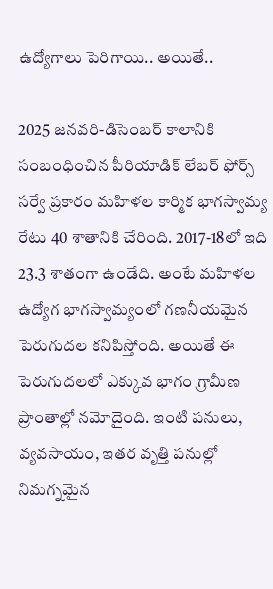ఉద్యోగాలు పెరిగాయి.. అయితే..

2025 జనవరి-డిసెంబర్‌ కాలానికి సంబంధించిన పీరియాడిక్‌ లేబర్‌ ఫోర్స్‌ సర్వే ప్రకారం మహిళల కార్మిక భాగస్వామ్య రేటు 40 శాతానికి చేరింది. 2017-18లో ఇది 23.3 శాతంగా ఉండేది. అంటే మహిళల ఉద్యోగ భాగస్వామ్యంలో గణనీయమైన పెరుగుదల కనిపిస్తోంది. అయితే ఈ పెరుగుదలలో ఎక్కువ భాగం గ్రామీణ ప్రాంతాల్లో నమోదైంది. ఇంటి పనులు, వ్యవసాయం, ఇతర వృత్తి పనుల్లో నిమగ్నమైన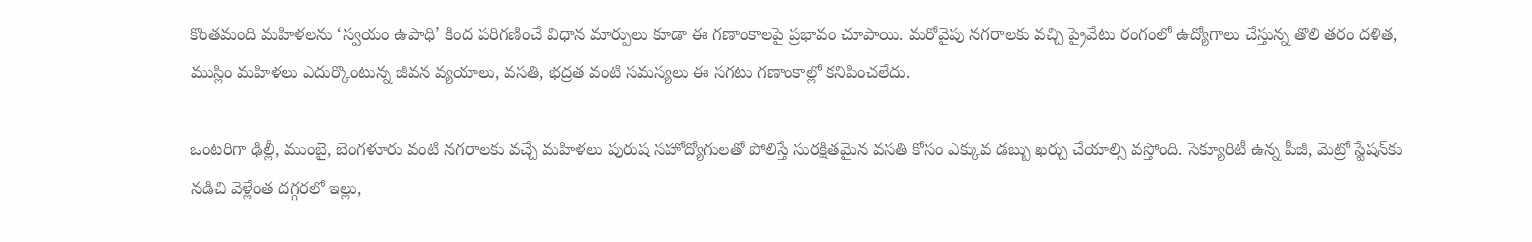కొంతమంది మహిళలను ‘స్వయం ఉపాధి’ కింద పరిగణించే విధాన మార్పులు కూడా ఈ గణాంకాలపై ప్రభావం చూపాయి. మరోవైపు నగరాలకు వచ్చి ప్రైవేటు రంగంలో ఉద్యోగాలు చేస్తున్న తొలి తరం దళిత, ముస్లిం మహిళలు ఎదుర్కొంటున్న జీవన వ్యయాలు, వసతి, భద్రత వంటి సమస్యలు ఈ సగటు గణాంకాల్లో కనిపించలేదు.

ఒంటరిగా ఢిల్లీ, ముంబై, బెంగళూరు వంటి నగరాలకు వచ్చే మహిళలు పురుష సహోద్యోగులతో పోలిస్తే సురక్షితమైన వసతి కోసం ఎక్కువ డబ్బు ఖర్చు చేయాల్సి వస్తోంది. సెక్యూరిటీ ఉన్న పీజీ, మెట్రో స్టేషన్‌కు నడిచి వెళ్లేంత దగ్గరలో ఇల్లు,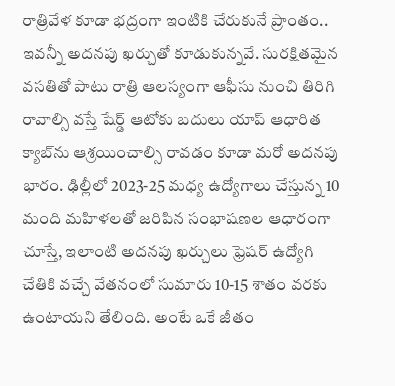రాత్రివేళ కూడా భద్రంగా ఇంటికి చేరుకునే ప్రాంతం.. ఇవన్నీ అదనపు ఖర్చుతో కూడుకున్నవే. సురక్షితమైన వసతితో పాటు రాత్రి ఆలస్యంగా ఆఫీసు నుంచి తిరిగి రావాల్సి వస్తే షేర్డ్‌ ఆటోకు బదులు యాప్‌ ఆధారిత క్యాబ్‌ను ఆశ్రయించాల్సి రావడం కూడా మరో అదనపు భారం. ఢిల్లీలో 2023-25 మధ్య ఉద్యోగాలు చేస్తున్న 10 మంది మహిళలతో జరిపిన సంభాషణల ఆధారంగా చూస్తే, ఇలాంటి అదనపు ఖర్చులు ఫ్రెషర్‌ ఉద్యోగి చేతికి వచ్చే వేతనంలో సుమారు 10-15 శాతం వరకు ఉంటాయని తేలింది. అంటే ఒకే జీతం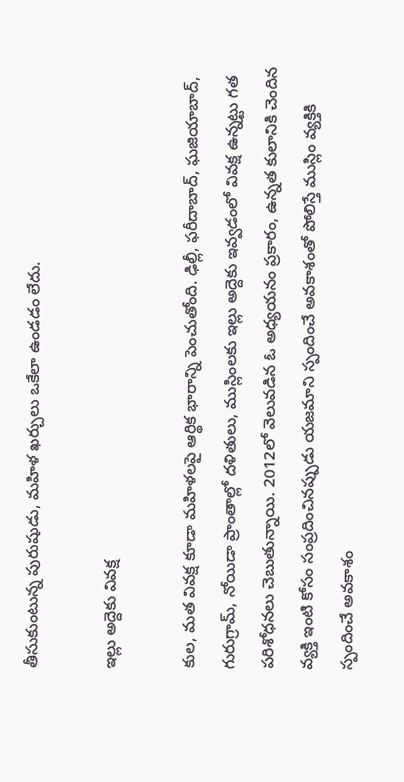తీసుకుంటున్న పురుషుడు, మహిళ ఖర్చులు ఒకేలా ఉండడం లేదు.

ఇల్లు అద్దెకు వివక్ష

కుల, మత వివక్ష కూడా మహిళలపై ఆర్థిక భారాన్ని పెంచుతోంది. ఢిల్లీ, ఫరీదాబాద్‌, ఘజియాబాద్‌, గురుగ్రామ్‌, నోయిడా ప్రాంతాల్లో దళితులు, ముస్లింలకు ఇల్లు అద్దెకు ఇవ్వడంలో వివక్ష ఉన్నట్టు గత పరిశోధనలు చెబుతున్నాయి. 2012లో వెలువడిన ఓ అధ్యయనం ప్రకారం, ఉన్నత కులానికి చెందిన వ్యక్తి ఇంటి కోసం సంప్రదించినప్పుడు యజమాని స్పందించే అవకాశంతో పోలిస్తే ముస్లిం వ్యక్తికి స్పందించే అవకాశం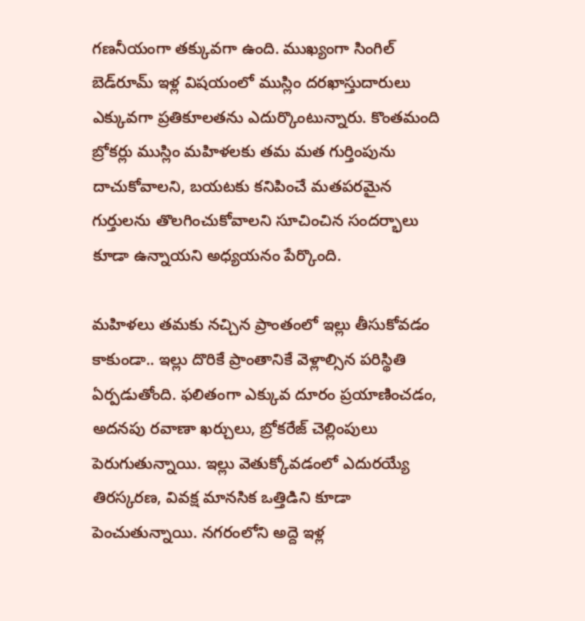గణనీయంగా తక్కువగా ఉంది. ముఖ్యంగా సింగిల్‌ బెడ్‌రూమ్‌ ఇళ్ల విషయంలో ముస్లిం దరఖాస్తుదారులు ఎక్కువగా ప్రతికూలతను ఎదుర్కొంటున్నారు. కొంతమంది బ్రోకర్లు ముస్లిం మహిళలకు తమ మత గుర్తింపును దాచుకోవాలని, బయటకు కనిపించే మతపరమైన గుర్తులను తొలగించుకోవాలని సూచించిన సందర్భాలు కూడా ఉన్నాయని అధ్యయనం పేర్కొంది.

మహిళలు తమకు నచ్చిన ప్రాంతంలో ఇల్లు తీసుకోవడం కాకుండా.. ఇల్లు దొరికే ప్రాంతానికే వెళ్లాల్సిన పరిస్థితి ఏర్పడుతోంది. ఫలితంగా ఎక్కువ దూరం ప్రయాణించడం, అదనపు రవాణా ఖర్చులు, బ్రోకరేజ్‌ చెల్లింపులు పెరుగుతున్నాయి. ఇల్లు వెతుక్కోవడంలో ఎదురయ్యే తిరస్కరణ, వివక్ష మానసిక ఒత్తిడిని కూడా పెంచుతున్నాయి. నగరంలోని అద్దె ఇళ్ల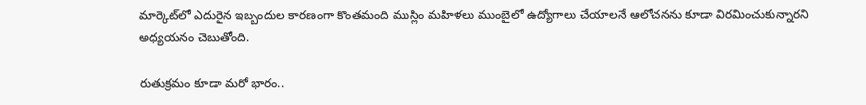మార్కెట్‌లో ఎదురైన ఇబ్బందుల కారణంగా కొంతమంది ముస్లిం మహిళలు ముంబైలో ఉద్యోగాలు చేయాలనే ఆలోచనను కూడా విరమించుకున్నారని అధ్యయనం చెబుతోంది.

రుతుక్రమం కూడా మరో భారం..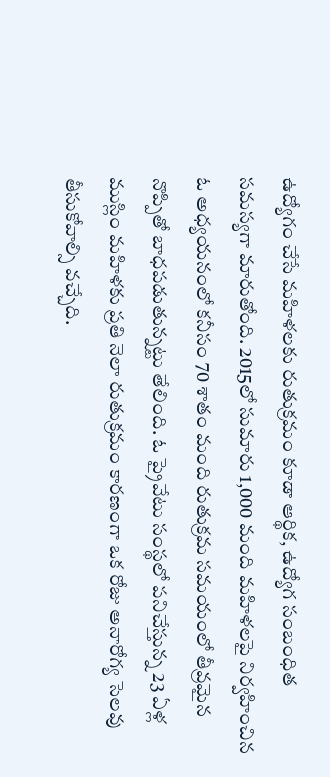ఉద్యోగం చేసే మహిళలకు రుతుక్రమం కూడా ఆర్థిక, ఉద్యోగ సంబంధిత సమస్యగా మారుతోంది. 2015లో సుమారు 1,000 మంది మహిళలపై నిర్వహించిన ఓ అధ్యయనంలో కనీసం 70 శాతం మంది రుతుక్రమ సమయంలో తీవ్రమైన నొప్పితో బాధపడుతున్నట్టు తేలింది. ఓ ప్రైవేటు సంస్థలో పనిచేస్తున్న 23 ఏళ్ల ముస్లిం మహిళకు ప్రతి నెలా రుతుక్రమం కారణంగా ఒక రోజు అనారోగ్య సెలవు తీసుకోవాల్సి వచ్చేది.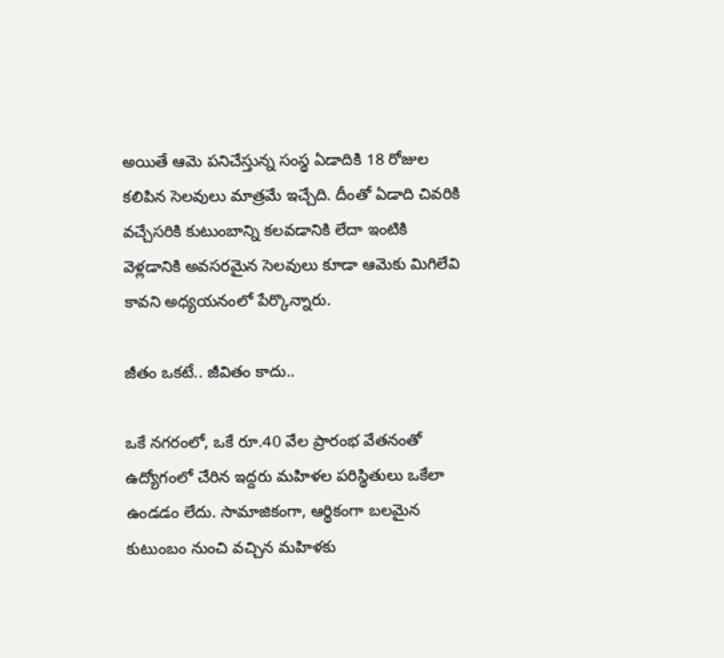అయితే ఆమె పనిచేస్తున్న సంస్థ ఏడాదికి 18 రోజుల కలిపిన సెలవులు మాత్రమే ఇచ్చేది. దీంతో ఏడాది చివరికి వచ్చేసరికి కుటుంబాన్ని కలవడానికి లేదా ఇంటికి వెళ్లడానికి అవసరమైన సెలవులు కూడా ఆమెకు మిగిలేవి కావని అధ్యయనంలో పేర్కొన్నారు.

జీతం ఒకటే.. జీవితం కాదు..

ఒకే నగరంలో, ఒకే రూ.40 వేల ప్రారంభ వేతనంతో ఉద్యోగంలో చేరిన ఇద్దరు మహిళల పరిస్థితులు ఒకేలా ఉండడం లేదు. సామాజికంగా, ఆర్థికంగా బలమైన కుటుంబం నుంచి వచ్చిన మహిళకు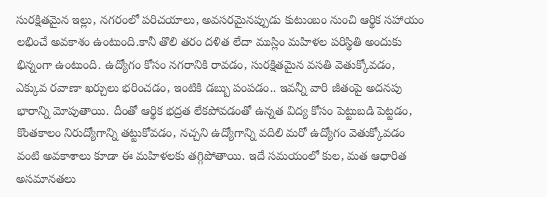సురక్షితమైన ఇల్లు, నగరంలో పరిచయాలు, అవసరమైనప్పుడు కుటుంబం నుంచి ఆర్థిక సహాయం లభించే అవకాశం ఉంటుంది.కానీ తొలి తరం దళిత లేదా ముస్లిం మహిళల పరిస్థితి అందుకు భిన్నంగా ఉంటుంది. ఉద్యోగం కోసం నగరానికి రావడం, సురక్షితమైన వసతి వెతుక్కోవడం, ఎక్కువ రవాణా ఖర్చులు భరించడం, ఇంటికి డబ్బు పంపడం.. ఇవన్నీ వారి జీతంపై అదనపు భారాన్ని మోపుతాయి. దీంతో ఆర్థిక భద్రత లేకపోవడంతో ఉన్నత విద్య కోసం పెట్టుబడి పెట్టడం, కొంతకాలం నిరుద్యోగాన్ని తట్టుకోవడం, నచ్చని ఉద్యోగాన్ని వదిలి మరో ఉద్యోగం వెతుక్కోవడం వంటి అవకాశాలు కూడా ఈ మహిళలకు తగ్గిపోతాయి. ఇదే సమయంలో కుల, మత ఆధారిత అసమానతలు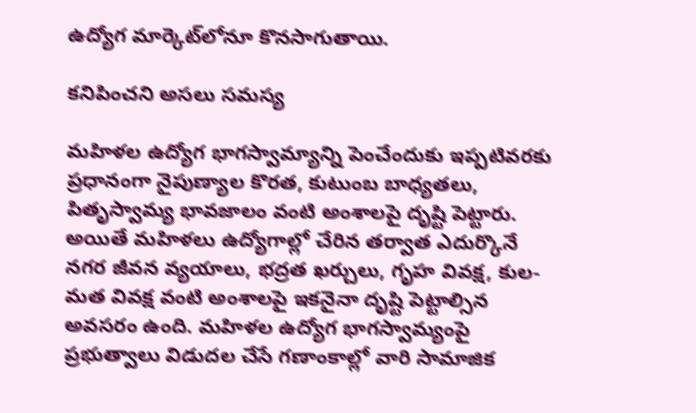ఉద్యోగ మార్కెట్‌లోనూ కొనసాగుతాయి.

కనిపించని అసలు సమస్య

మహిళల ఉద్యోగ భాగస్వామ్యాన్ని పెంచేందుకు ఇప్పటివరకు ప్రధానంగా నైపుణ్యాల కొరత, కుటుంబ బాధ్యతలు, పితృస్వామ్య భావజాలం వంటి అంశాలపై దృష్టి పెట్టారు. అయితే మహిళలు ఉద్యోగాల్లో చేరిన తర్వాత ఎదుర్కొనే నగర జీవన వ్యయాలు, భద్రత ఖర్చులు, గృహ వివక్ష, కుల-మత వివక్ష వంటి అంశాలపై ఇకనైనా దృష్టి పెట్టాల్సిన అవసరం ఉంది. మహిళల ఉద్యోగ భాగస్వామ్యంపై ప్రభుత్వాలు విడుదల చేసే గణాంకాల్లో వారి సామాజిక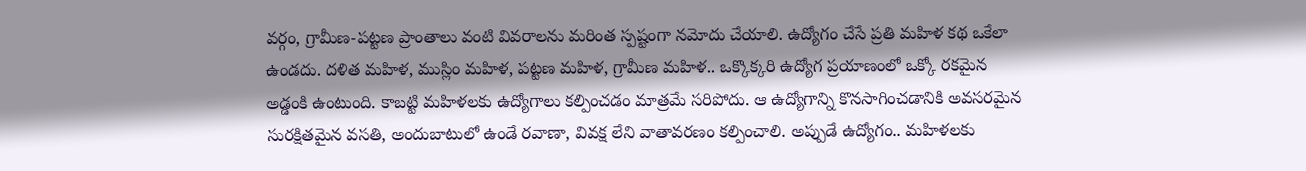వర్గం, గ్రామీణ-పట్టణ ప్రాంతాలు వంటి వివరాలను మరింత స్పష్టంగా నమోదు చేయాలి. ఉద్యోగం చేసే ప్రతి మహిళ కథ ఒకేలా ఉండదు. దళిత మహిళ, ముస్లిం మహిళ, పట్టణ మహిళ, గ్రామీణ మహిళ.. ఒక్కొక్కరి ఉద్యోగ ప్రయాణంలో ఒక్కో రకమైన అడ్డంకి ఉంటుంది. కాబట్టి మహిళలకు ఉద్యోగాలు కల్పించడం మాత్రమే సరిపోదు. ఆ ఉద్యోగాన్ని కొనసాగించడానికి అవసరమైన సురక్షితమైన వసతి, అందుబాటులో ఉండే రవాణా, వివక్ష లేని వాతావరణం కల్పించాలి. అప్పుడే ఉద్యోగం.. మహిళలకు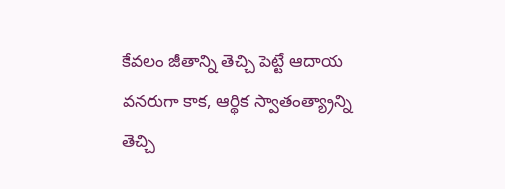కేవలం జీతాన్ని తెచ్చి పెట్టే ఆదాయ వనరుగా కాక, ఆర్థిక స్వాతంత్య్రాన్ని తెచ్చి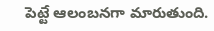పెట్టే ఆలంబనగా మారుతుంది.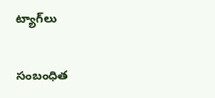ట్యాగ్‌లు

సంబంధిత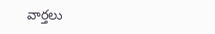వార్తలు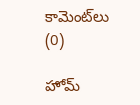కామెంట్‌లు (0)

హోమ్